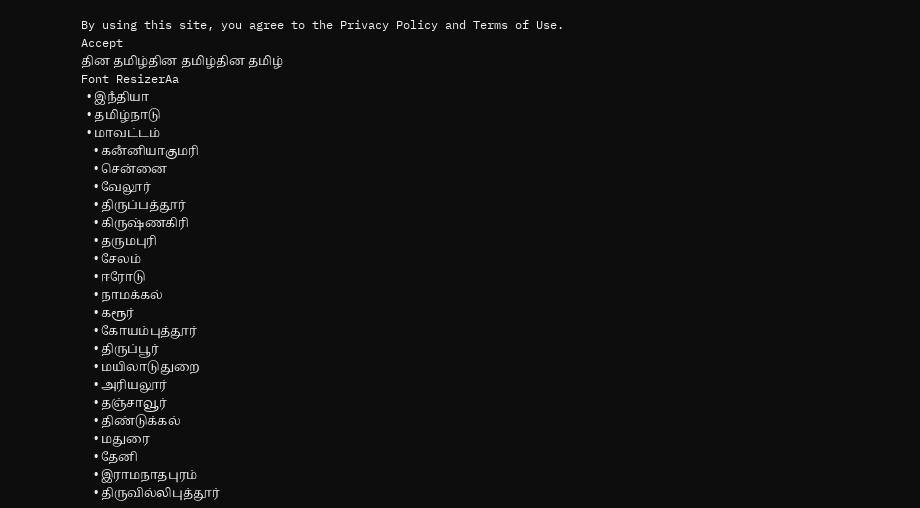By using this site, you agree to the Privacy Policy and Terms of Use.
Accept
தின தமிழ்தின தமிழ்தின தமிழ்
Font ResizerAa
  • இநஂதியா
  • தமிழ்நாடு
  • மாவட்டம்
    • கனஂனியாகுமரி
    • சென்னை
    • வேலூர்
    • திருப்பத்தூர்
    • கிருஷ்ணகிரி
    • தருமபுரி
    • சேலம்
    • ஈரோடு
    • நாமக்கல்
    • கரூர்
    • கோயம்புத்தூர்
    • திருப்பூர்
    • மயிலாடுதுறை
    • அரியலூர்
    • தஞ்சாவூர்
    • திண்டுக்கல்
    • மதுரை
    • தேனி
    • இராமநாதபுரம்
    • திருவில்லிபுத்தூர்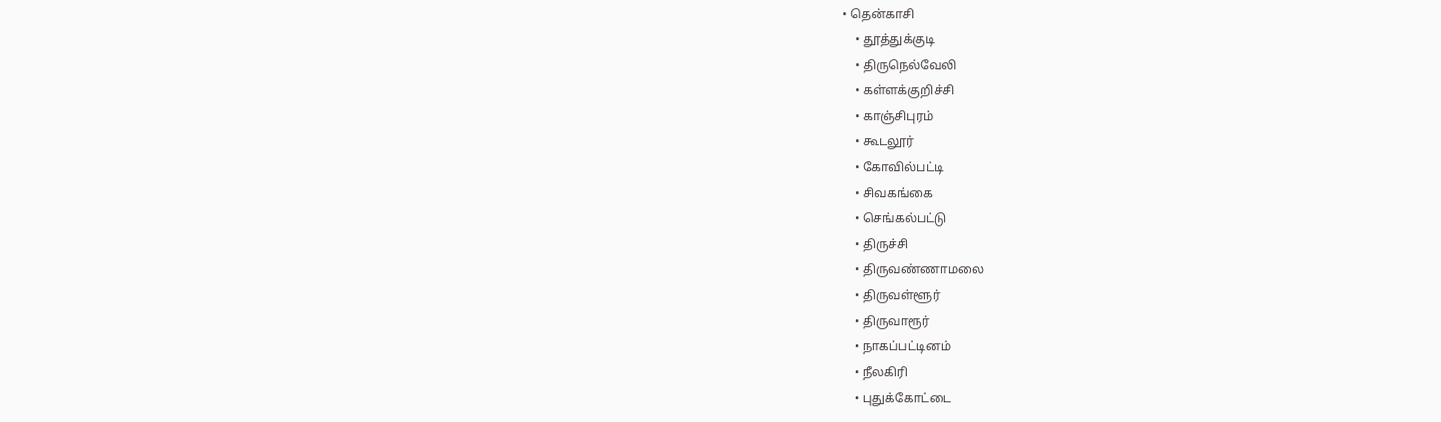• தென்காசி
    • தூத்துக்குடி
    • திருநெல்வேலி
    • கள்ளக்குறிச்சி
    • காஞ்சிபுரம்
    • கூடலூர்
    • கோவில்பட்டி
    • சிவகங்கை
    • செங்கல்பட்டு
    • திருச்சி
    • திருவண்ணாமலை
    • திருவள்ளூர்
    • திருவாரூர்
    • நாகப்பட்டினம்
    • நீலகிரி
    • புதுக்கோட்டை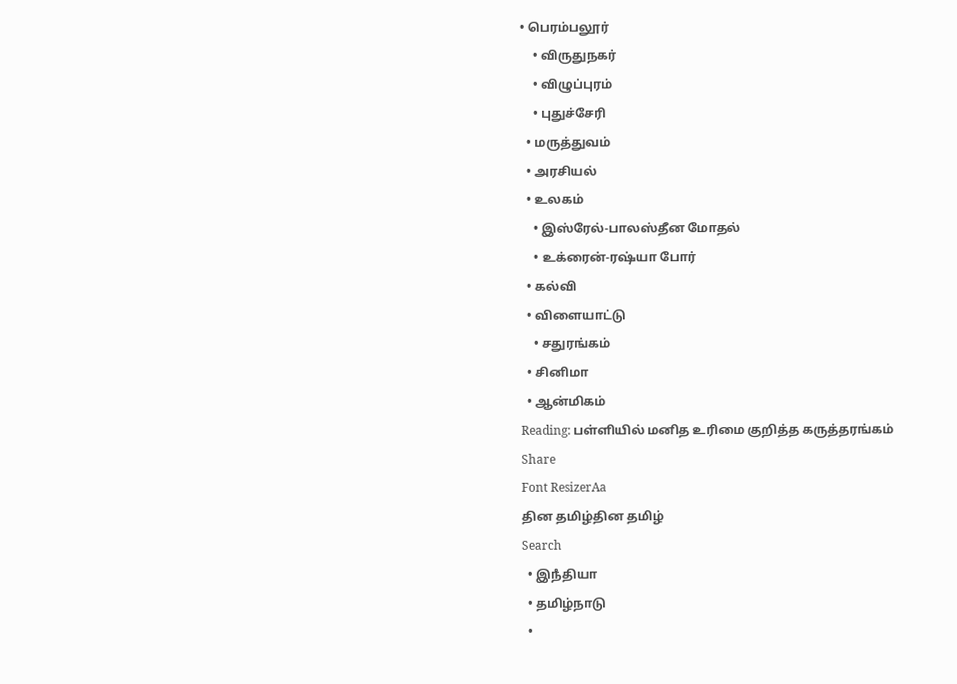• பெரம்பலூர்
    • விருதுநகர்
    • விழுப்புரம்
    • புதுச்சேரி
  • மருத்துவம்
  • அரசியல்
  • உலகம்
    • இஸ்ரேல்-பாலஸ்தீன மோதல்
    • உக்ரைன்-ரஷ்யா போர்
  • கல்வி
  • விளையாட்டு
    • சதுரங்கம்
  • சினிமா
  • ஆன்மிகம்
Reading: பள்ளியில் மனித உரிமை குறித்த கருத்தரங்கம்
Share
Font ResizerAa
தின தமிழ்தின தமிழ்
Search
  • இநஂதியா
  • தமிழ்நாடு
  •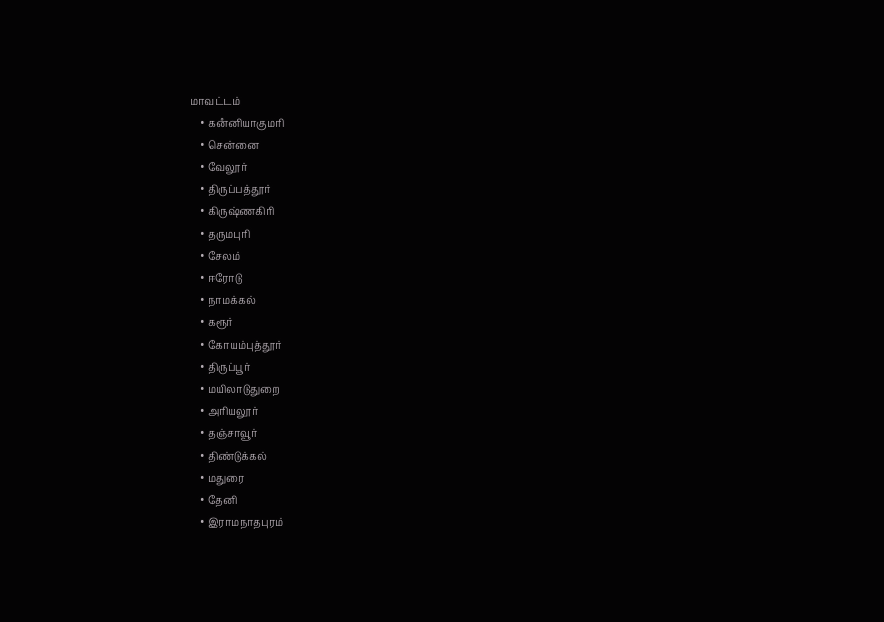மாவட்டம்
    • கனஂனியாகுமரி
    • சென்னை
    • வேலூர்
    • திருப்பத்தூர்
    • கிருஷ்ணகிரி
    • தருமபுரி
    • சேலம்
    • ஈரோடு
    • நாமக்கல்
    • கரூர்
    • கோயம்புத்தூர்
    • திருப்பூர்
    • மயிலாடுதுறை
    • அரியலூர்
    • தஞ்சாவூர்
    • திண்டுக்கல்
    • மதுரை
    • தேனி
    • இராமநாதபுரம்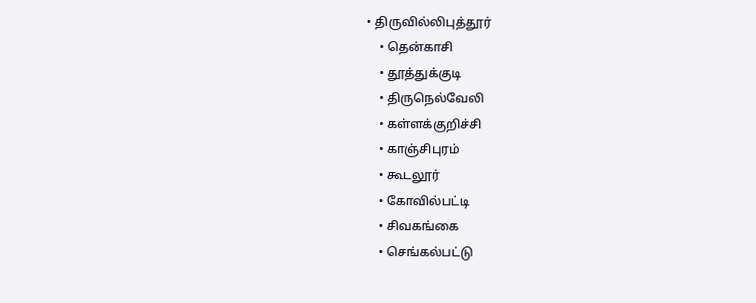• திருவில்லிபுத்தூர்
    • தென்காசி
    • தூத்துக்குடி
    • திருநெல்வேலி
    • கள்ளக்குறிச்சி
    • காஞ்சிபுரம்
    • கூடலூர்
    • கோவில்பட்டி
    • சிவகங்கை
    • செங்கல்பட்டு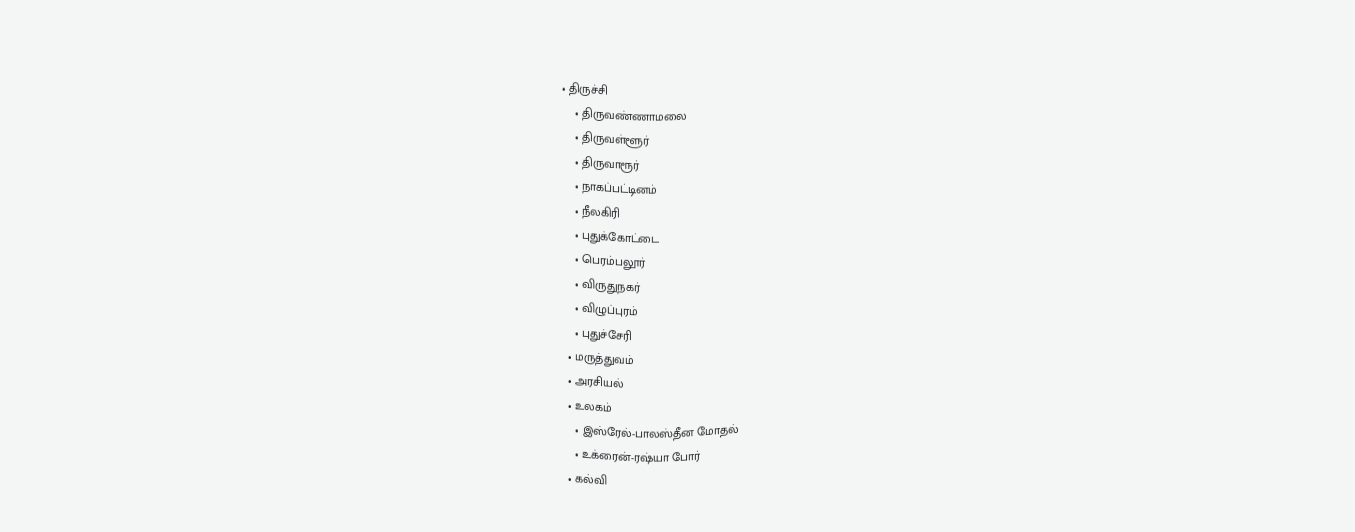• திருச்சி
    • திருவண்ணாமலை
    • திருவள்ளூர்
    • திருவாரூர்
    • நாகப்பட்டினம்
    • நீலகிரி
    • புதுக்கோட்டை
    • பெரம்பலூர்
    • விருதுநகர்
    • விழுப்புரம்
    • புதுச்சேரி
  • மருத்துவம்
  • அரசியல்
  • உலகம்
    • இஸ்ரேல்-பாலஸ்தீன மோதல்
    • உக்ரைன்-ரஷ்யா போர்
  • கல்வி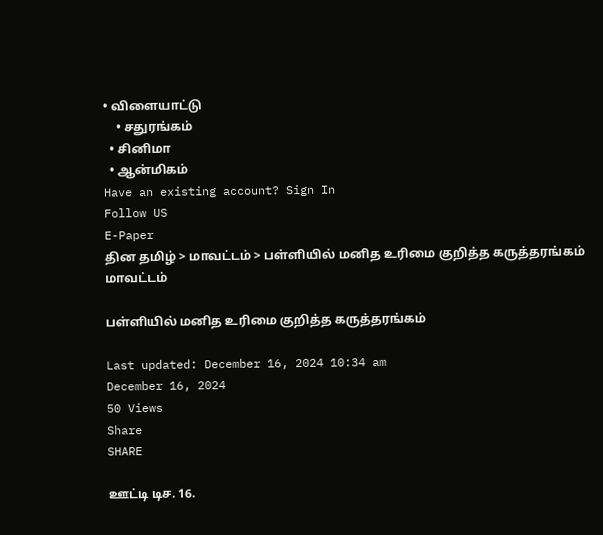• விளையாட்டு
    • சதுரங்கம்
  • சினிமா
  • ஆன்மிகம்
Have an existing account? Sign In
Follow US
E-Paper
தின தமிழ் > மாவட்டம் > பள்ளியில் மனித உரிமை குறித்த கருத்தரங்கம்
மாவட்டம்

பள்ளியில் மனித உரிமை குறித்த கருத்தரங்கம்

Last updated: December 16, 2024 10:34 am
December 16, 2024
50 Views
Share
SHARE

ஊட்டி டிச. 16.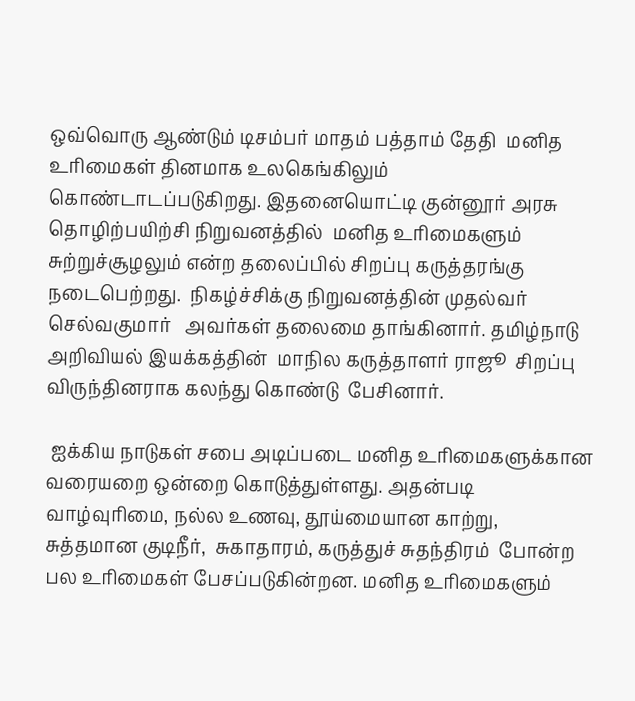ஒவ்வொரு ஆண்டும் டிசம்பர் மாதம் பத்தாம் தேதி  மனித உரிமைகள் தினமாக உலகெங்கிலும் கொண்டாடப்படுகிறது. இதனையொட்டி குன்னூர் அரசு தொழிற்பயிற்சி நிறுவனத்தில்  மனித உரிமைகளும் சுற்றுச்சூழலும் என்ற தலைப்பில் சிறப்பு கருத்தரங்கு நடைபெற்றது.  நிகழ்ச்சிக்கு நிறுவனத்தின் முதல்வர் செல்வகுமார்   அவர்கள் தலைமை தாங்கினார். தமிழ்நாடு அறிவியல் இயக்கத்தின்  மாநில கருத்தாளர் ராஜூ  சிறப்பு விருந்தினராக கலந்து கொண்டு  பேசினார்.

 ஐக்கிய நாடுகள் சபை அடிப்படை மனித உரிமைகளுக்கான வரையறை ஒன்றை கொடுத்துள்ளது. அதன்படி வாழ்வுரிமை, நல்ல உணவு, தூய்மையான காற்று, சுத்தமான குடிநீர்,  சுகாதாரம், கருத்துச் சுதந்திரம்  போன்ற பல உரிமைகள் பேசப்படுகின்றன. மனித உரிமைகளும்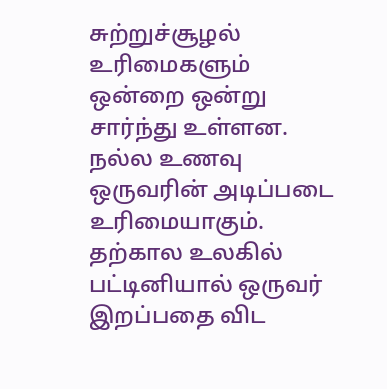சுற்றுச்சூழல் உரிமைகளும் ஒன்றை ஒன்று சார்ந்து உள்ளன. நல்ல உணவு ஒருவரின் அடிப்படை உரிமையாகும். தற்கால உலகில்  பட்டினியால் ஒருவர் இறப்பதை விட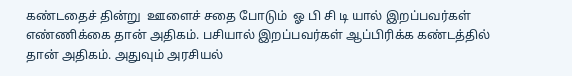கண்டதைச் தின்று  ஊளைச் சதை போடும்  ஓ பி சி டி யால் இறப்பவர்கள் எண்ணிக்கை தான் அதிகம். பசியால் இறப்பவர்கள் ஆப்பிரிக்க கண்டத்தில் தான் அதிகம். அதுவும் அரசியல்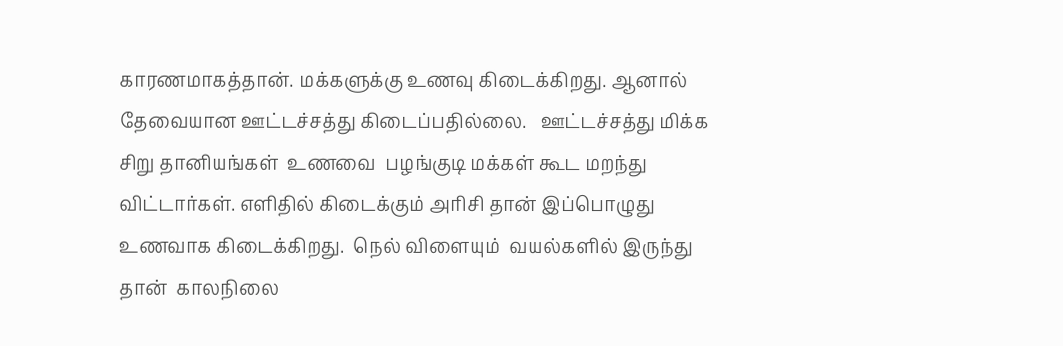காரணமாகத்தான். மக்களுக்கு உணவு கிடைக்கிறது. ஆனால் தேவையான ஊட்டச்சத்து கிடைப்பதில்லை.   ஊட்டச்சத்து மிக்க சிறு தானியங்கள்  உணவை  பழங்குடி மக்கள் கூட மறந்து விட்டார்கள். எளிதில் கிடைக்கும் அரிசி தான் இப்பொழுது உணவாக கிடைக்கிறது.  நெல் விளையும்  வயல்களில் இருந்து தான்  காலநிலை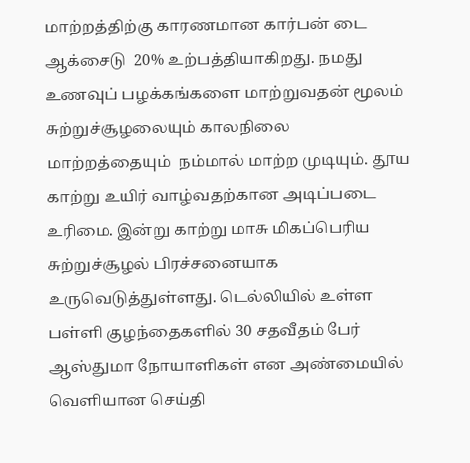மாற்றத்திற்கு காரணமான கார்பன் டை ஆக்சைடு  20% உற்பத்தியாகிறது. நமது உணவுப் பழக்கங்களை மாற்றுவதன் மூலம்  சுற்றுச்சூழலையும் காலநிலை மாற்றத்தையும்  நம்மால் மாற்ற முடியும். தூய காற்று உயிர் வாழ்வதற்கான அடிப்படை உரிமை. இன்று காற்று மாசு மிகப்பெரிய சுற்றுச்சூழல் பிரச்சனையாக உருவெடுத்துள்ளது. டெல்லியில் உள்ள பள்ளி குழந்தைகளில் 30 சதவீதம் பேர்  ஆஸ்துமா நோயாளிகள் என அண்மையில்  வெளியான செய்தி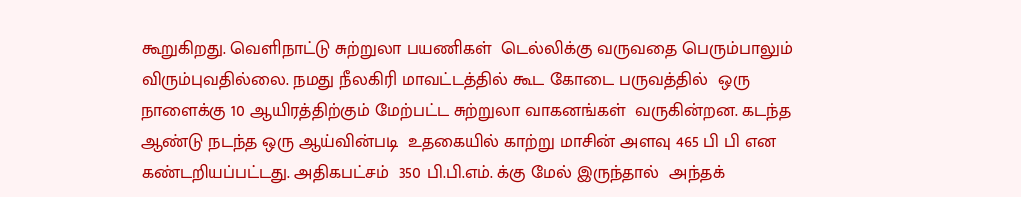கூறுகிறது. வெளிநாட்டு சுற்றுலா பயணிகள்  டெல்லிக்கு வருவதை பெரும்பாலும் விரும்புவதில்லை. நமது நீலகிரி மாவட்டத்தில் கூட கோடை பருவத்தில்  ஒரு நாளைக்கு 10 ஆயிரத்திற்கும் மேற்பட்ட சுற்றுலா வாகனங்கள்  வருகின்றன. கடந்த ஆண்டு நடந்த ஒரு ஆய்வின்படி  உதகையில் காற்று மாசின் அளவு 465 பி பி என  கண்டறியப்பட்டது. அதிகபட்சம்  350 பி.பி.எம். க்கு மேல் இருந்தால்  அந்தக்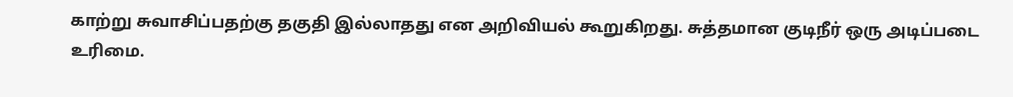காற்று சுவாசிப்பதற்கு தகுதி இல்லாதது என அறிவியல் கூறுகிறது. சுத்தமான குடிநீர் ஒரு அடிப்படை உரிமை.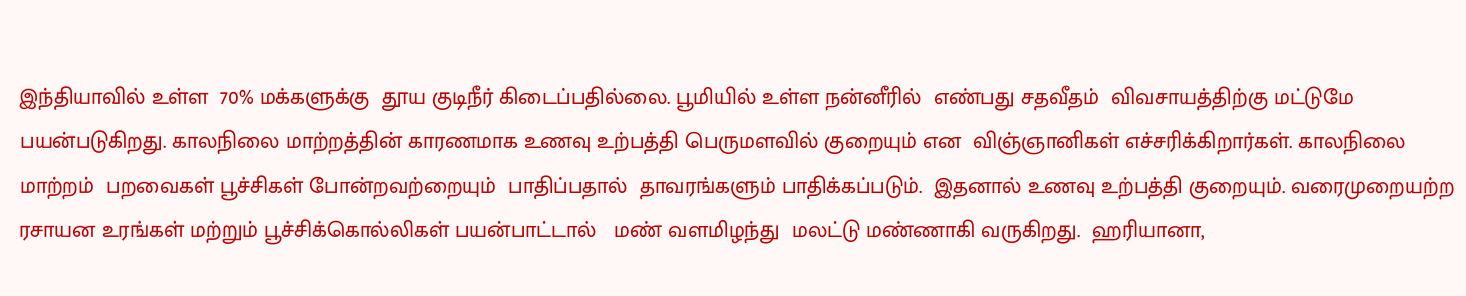இந்தியாவில் உள்ள  70% மக்களுக்கு  தூய குடிநீர் கிடைப்பதில்லை. பூமியில் உள்ள நன்னீரில்  எண்பது சதவீதம்  விவசாயத்திற்கு மட்டுமே பயன்படுகிறது. காலநிலை மாற்றத்தின் காரணமாக உணவு உற்பத்தி பெருமளவில் குறையும் என  விஞ்ஞானிகள் எச்சரிக்கிறார்கள். காலநிலை மாற்றம்  பறவைகள் பூச்சிகள் போன்றவற்றையும்  பாதிப்பதால்  தாவரங்களும் பாதிக்கப்படும்.  இதனால் உணவு உற்பத்தி குறையும். வரைமுறையற்ற ரசாயன உரங்கள் மற்றும் பூச்சிக்கொல்லிகள் பயன்பாட்டால்   மண் வளமிழந்து  மலட்டு மண்ணாகி வருகிறது.  ஹரியானா,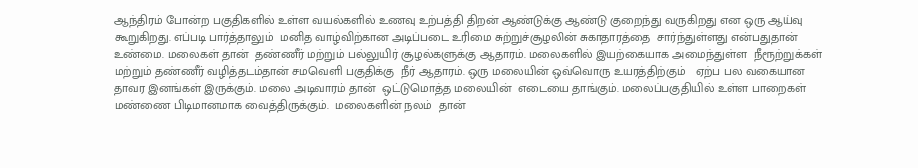ஆந்திரம் போன்ற பகுதிகளில் உள்ள வயல்களில் உணவு உற்பத்தி திறன் ஆண்டுக்கு ஆண்டு குறைந்து வருகிறது என ஒரு ஆய்வு கூறுகிறது. எப்படி பார்த்தாலும்  மனித வாழ்விற்கான அடிப்படை உரிமை சுற்றுச்சூழலின் சுகாதாரத்தை  சார்ந்துள்ளது என்பதுதான்  உண்மை. மலைகள் தான்  தண்ணீர் மற்றும் பல்லுயிர் சூழல்களுக்கு ஆதாரம். மலைகளில் இயற்கையாக அமைந்துள்ள  நீரூற்றுக்கள் மற்றும் தண்ணீர் வழித்தடம்தான் சமவெளி பகுதிக்கு  நீர் ஆதாரம். ஒரு மலையின் ஒவ்வொரு உயரத்திற்கும்   ஏற்ப பல வகையான தாவர இனங்கள் இருக்கும். மலை அடிவாரம் தான்  ஒட்டுமொத்த மலையின்  எடையை தாங்கும். மலைப்பகுதியில் உள்ள பாறைகள் மண்ணை பிடிமானமாக வைத்திருக்கும்.  மலைகளின் நலம்  தான்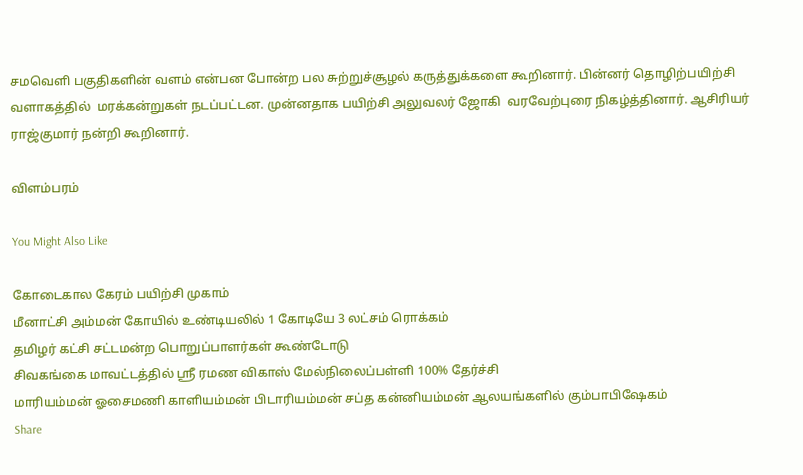சமவெளி பகுதிகளின் வளம் என்பன போன்ற பல சுற்றுச்சூழல் கருத்துக்களை கூறினார். பின்னர் தொழிற்பயிற்சி வளாகத்தில்  மரக்கன்றுகள் நடப்பட்டன. முன்னதாக பயிற்சி அலுவலர் ஜோகி  வரவேற்புரை நிகழ்த்தினார். ஆசிரியர் ராஜ்குமார் நன்றி கூறினார்.

விளம்பரம்

You Might Also Like

கோடைகால கேரம் பயிற்சி முகாம்
மீனாட்சி அம்மன் கோயில் உண்டியலில் 1 கோடியே 3 லட்சம் ரொக்கம்
தமிழர் கட்சி சட்டமன்ற பொறுப்பாளர்கள் கூண்டோடு
சிவகங்கை மாவட்டத்தில் ஸ்ரீ ரமண விகாஸ் மேல்நிலைப்பள்ளி 100% தேர்ச்சி
மாரியம்மன் ஓசைமணி காளியம்மன் பிடாரியம்மன் சப்த கன்னியம்மன் ஆலயங்களில் கும்பாபிஷேகம்
Share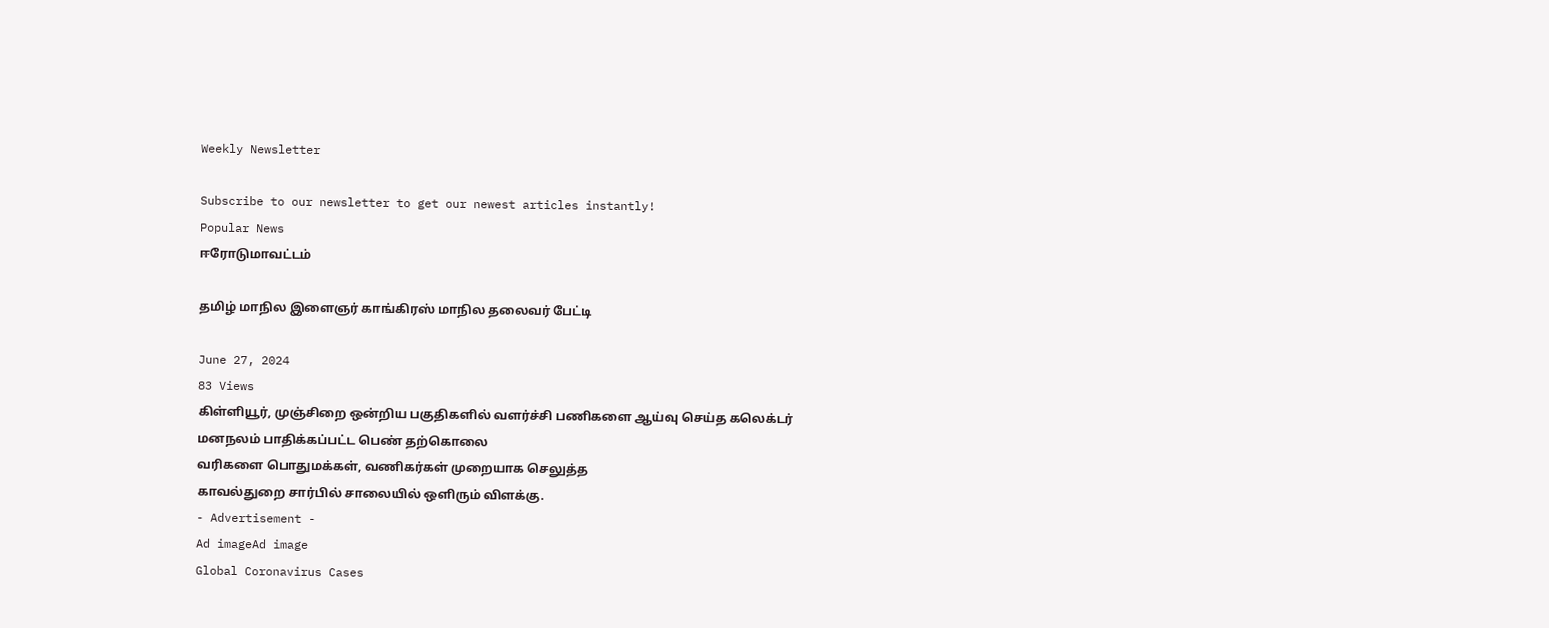Weekly Newsletter

Subscribe to our newsletter to get our newest articles instantly!
Popular News
ஈரோடுமாவட்டம்

தமிழ் மாநில இளைஞர் காங்கிரஸ் மாநில தலைவர் பேட்டி

June 27, 2024
83 Views
கிள்ளியூர், முஞ்சிறை ஒன்றிய பகுதிகளில் வளர்ச்சி பணிகளை ஆய்வு செய்த கலெக்டர்
மனநலம் பாதிக்கப்பட்ட பெண் தற்கொலை
வரிகளை பொதுமக்கள், வணிகர்கள் முறையாக செலுத்த
காவல்துறை சார்பில் சாலையில் ஒளிரும் விளக்கு.
- Advertisement -
Ad imageAd image
Global Coronavirus Cases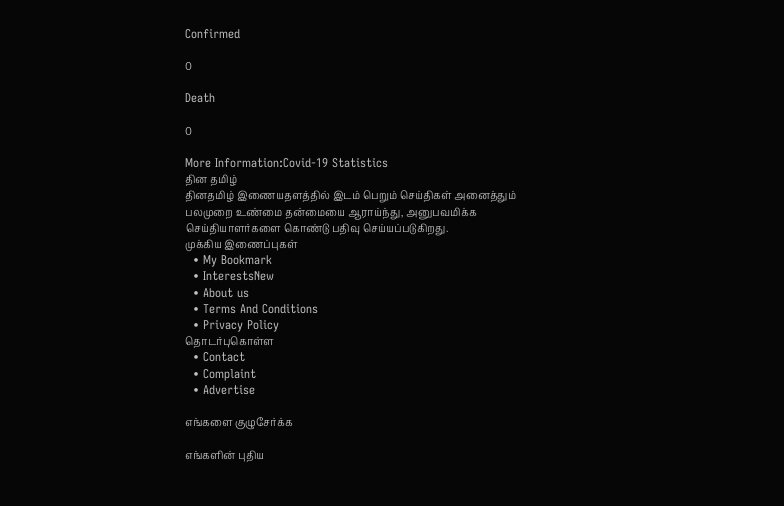Confirmed

0

Death

0

More Information:Covid-19 Statistics
தின தமிழ்
தினதமிழ் இணையதளத்தில் இடம் பெறும் செய்திகள் அனைத்தும் பலமுறை உண்மை தன்மையை ஆராய்ந்து, அனுபவமிக்க செய்தியாளர்களை கொண்டு பதிவு செய்யப்படுகிறது.
முக்கிய இணைப்புகள்
  • My Bookmark
  • InterestsNew
  • About us
  • Terms And Conditions
  • Privacy Policy
தொடர்புகொள்ள
  • Contact
  • Complaint
  • Advertise

எங்களை குழுசேர்க்க

எங்களின் புதிய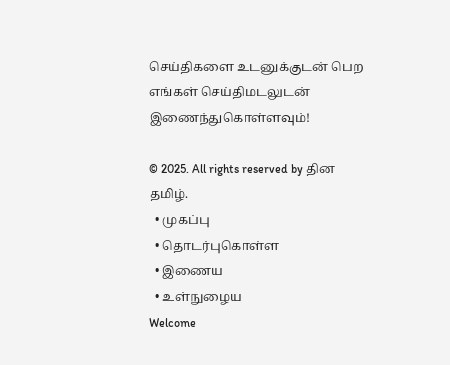செய்திகளை உடனுக்குடன் பெற எங்கள் செய்திமடலுடன் இணைந்துகொள்ளவும்!

© 2025. All rights reserved by தின தமிழ்.
  • முகப்பு
  • தொடர்புகொள்ள
  • இணைய
  • உள்நுழைய
Welcome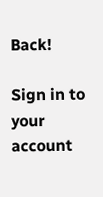Back!

Sign in to your account